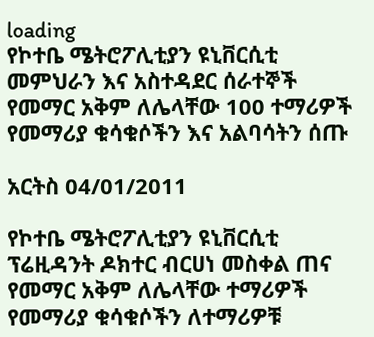loading
የኮተቤ ሜትሮፖሊቲያን ዩኒቨርሲቲ መምህራን እና አስተዳደር ሰራተኞች የመማር አቅም ለሌላቸው 100 ተማሪዎች የመማሪያ ቁሳቁሶችን እና አልባሳትን ሰጡ

አርትስ 04/01/2011

የኮተቤ ሜትሮፖሊቲያን ዩኒቨርሲቲ ፕሬዚዳንት ዶክተር ብርሀነ መስቀል ጠና የመማር አቅም ለሌላቸው ተማሪዎች የመማሪያ ቁሳቁሶችን ለተማሪዎቹ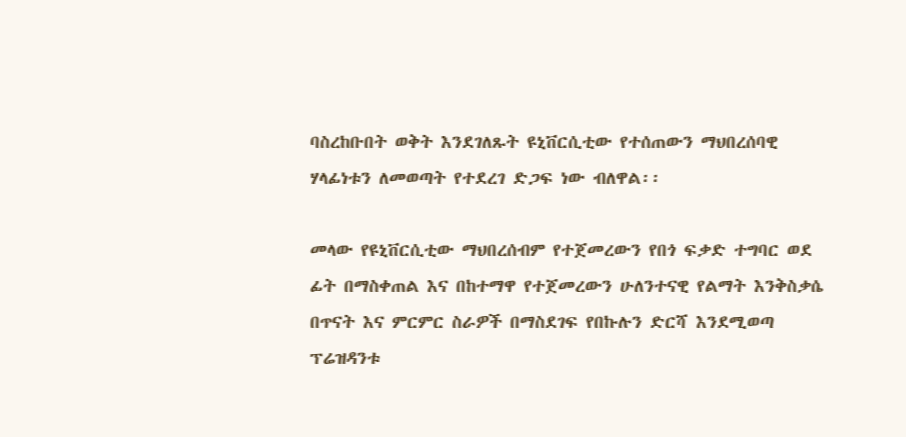ባስረከቡበት ወቅት እንደገለጹት ዩኒቨርሲቲው የተሰጠውን ማህበረሰባዊ ሃላፊነቱን ለመወጣት የተደረገ ድጋፍ ነው ብለዋል፡፡

መላው የዩኒቨርሲቲው ማህበረሰብም የተጀመረውን የበጎ ፍቃድ ተግባር ወደ ፊት በማስቀጠል እና በከተማዋ የተጀመረውን ሁለንተናዊ የልማት እንቅስቃሴ በጥናት እና ምርምር ስራዎች በማስደገፍ የበኩሉን ድርሻ እንደሚወጣ ፕሬዝዳንቱ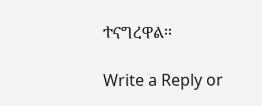ተናግረዋል፡፡

Write a Reply or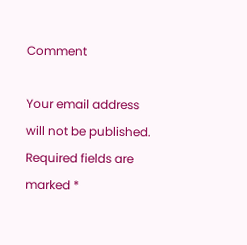Comment

Your email address will not be published. Required fields are marked *